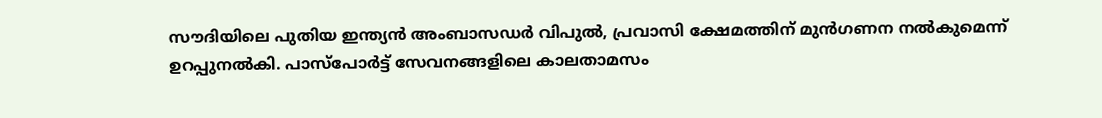സൗദിയിലെ പുതിയ ഇന്ത്യൻ അംബാസഡർ വിപുൽ, പ്രവാസി ക്ഷേമത്തിന് മുൻഗണന നൽകുമെന്ന് ഉറപ്പുനൽകി. പാസ്‌പോർട്ട് സേവനങ്ങളിലെ കാലതാമസം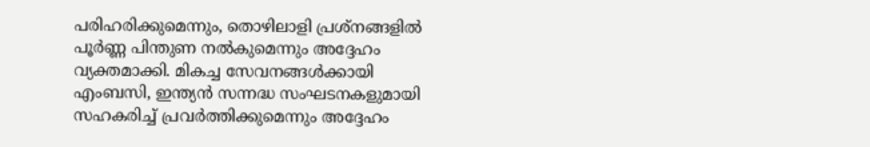പരിഹരിക്കുമെന്നും, തൊഴിലാളി പ്രശ്നങ്ങളിൽ പൂർണ്ണ പിന്തുണ നൽകുമെന്നും അദ്ദേഹം വ്യക്തമാക്കി. മികച്ച സേവനങ്ങൾക്കായി എംബസി, ഇന്ത്യൻ സന്നദ്ധ സംഘടനകളുമായി സഹകരിച്ച് പ്രവർത്തിക്കുമെന്നും അദ്ദേഹം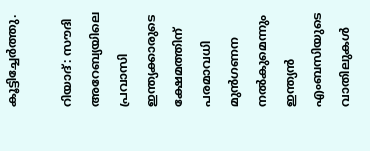കൂട്ടിച്ചേർത്തു.

റിയാദ്: സൗദി അറേബ്യയിലെ പ്രവാസി ഇന്ത്യക്കാരുടെ ക്ഷേമത്തിന് പരമാവധി മുൻഗണന നൽകുമെന്നും ഇന്ത്യൻ എംബസിയുടെ വാതിലുകൾ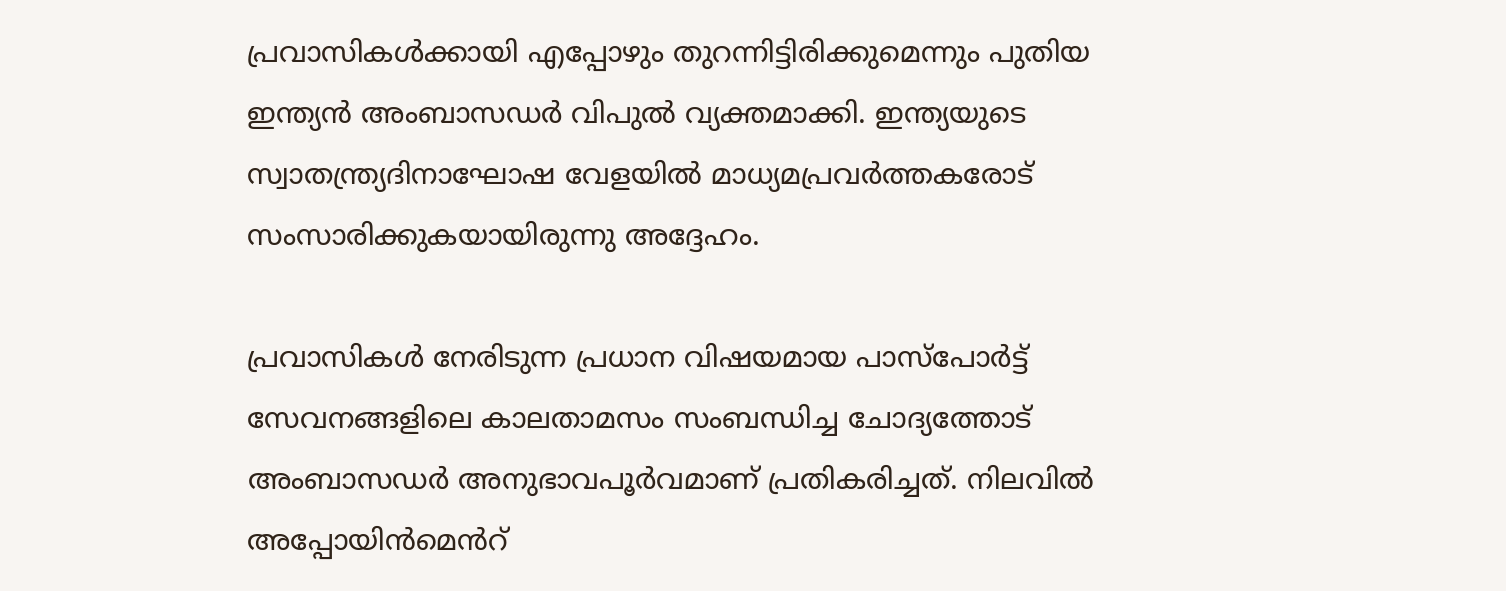പ്രവാസികൾക്കായി എപ്പോഴും തുറന്നിട്ടിരിക്കുമെന്നും പുതിയ ഇന്ത്യൻ അംബാസഡർ വിപുൽ വ്യക്തമാക്കി. ഇന്ത്യയുടെ സ്വാതന്ത്ര്യദിനാഘോഷ വേളയിൽ മാധ്യമപ്രവർത്തകരോട് സംസാരിക്കുകയായിരുന്നു അദ്ദേഹം.

പ്രവാസികൾ നേരിടുന്ന പ്രധാന വിഷയമായ പാസ്‌പോർട്ട് സേവനങ്ങളിലെ കാലതാമസം സംബന്ധിച്ച ചോദ്യത്തോട് അംബാസഡർ അനുഭാവപൂർവമാണ് പ്രതികരിച്ചത്. നിലവിൽ അപ്പോയിൻമെൻറ്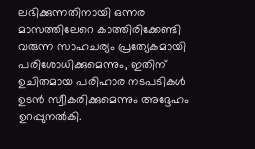ലഭിക്കുന്നതിനായി ഒന്നര മാസത്തിലേറെ കാത്തിരിക്കേണ്ടി വരുന്ന സാഹചര്യം പ്രത്യേകമായി പരിശോധിക്കുമെന്നും, ഇതിന് ഉചിതമായ പരിഹാര നടപടികൾ ഉടൻ സ്വീകരിക്കുമെന്നും അദ്ദേഹം ഉറപ്പുനൽകി.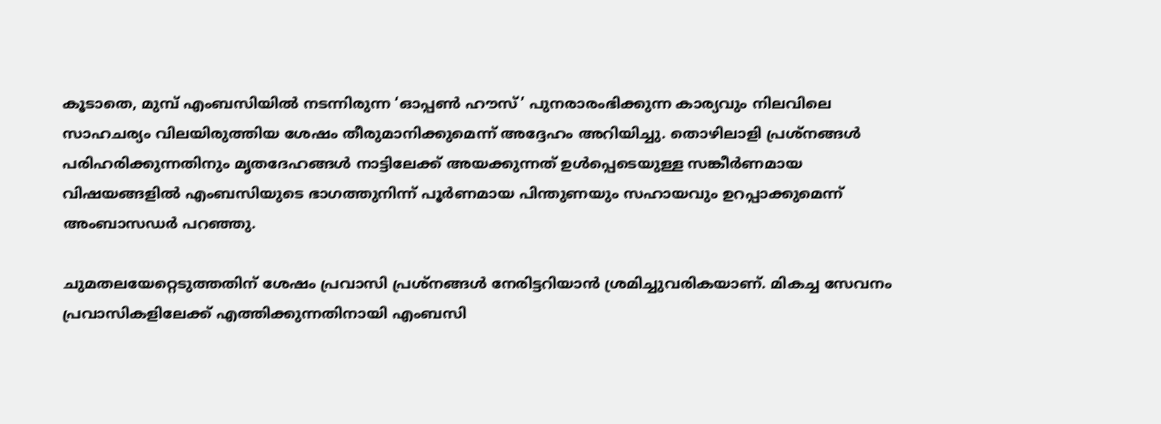കൂടാതെ, മുമ്പ് എംബസിയിൽ നടന്നിരുന്ന ‘ഓപ്പൺ ഹൗസ്’ പുനരാരംഭിക്കുന്ന കാര്യവും നിലവിലെ സാഹചര്യം വിലയിരുത്തിയ ശേഷം തീരുമാനിക്കുമെന്ന് അദ്ദേഹം അറിയിച്ചു. തൊഴിലാളി പ്രശ്നങ്ങൾ പരിഹരിക്കുന്നതിനും മൃതദേഹങ്ങൾ നാട്ടിലേക്ക് അയക്കുന്നത് ഉൾപ്പെടെയുള്ള സങ്കീർണമായ വിഷയങ്ങളിൽ എംബസിയുടെ ഭാഗത്തുനിന്ന് പൂർണമായ പിന്തുണയും സഹായവും ഉറപ്പാക്കുമെന്ന് അംബാസഡർ പറഞ്ഞു.

ചുമതലയേറ്റെടുത്തതിന് ശേഷം പ്രവാസി പ്രശ്നങ്ങൾ നേരിട്ടറിയാൻ ശ്രമിച്ചുവരികയാണ്. മികച്ച സേവനം പ്രവാസികളിലേക്ക് എത്തിക്കുന്നതിനായി എംബസി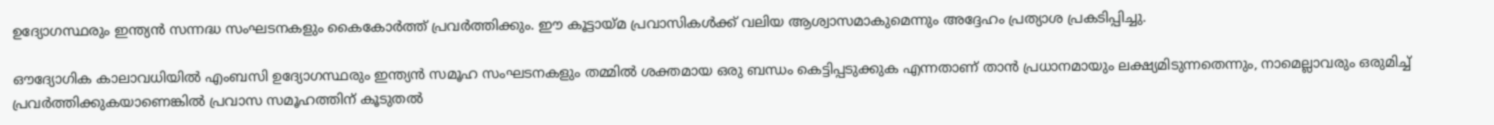ഉദ്യോഗസ്ഥരും ഇന്ത്യൻ സന്നദ്ധ സംഘടനകളും കൈകോർത്ത് പ്രവർത്തിക്കും. ഈ കൂട്ടായ്മ പ്രവാസികൾക്ക് വലിയ ആശ്വാസമാകുമെന്നും അദ്ദേഹം പ്രത്യാശ പ്രകടിപ്പിച്ചു.

ഔദ്യോഗിക കാലാവധിയിൽ എംബസി ഉദ്യോഗസ്ഥരും ഇന്ത്യൻ സമൂഹ സംഘടനകളും തമ്മിൽ ശക്തമായ ഒരു ബന്ധം കെട്ടിപ്പടുക്കുക എന്നതാണ് താൻ പ്രധാനമായും ലക്ഷ്യമിടുന്നതെന്നും, നാമെല്ലാവരും ഒരുമിച്ച് പ്രവർത്തിക്കുകയാണെങ്കിൽ പ്രവാസ സമൂഹത്തിന് കൂടുതൽ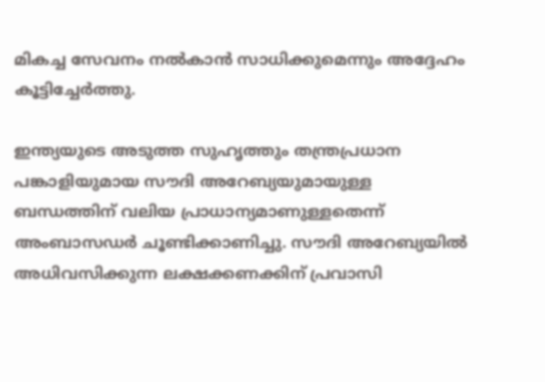മികച്ച സേവനം നൽകാൻ സാധിക്കുമെന്നും അദ്ദേഹം കൂട്ടിച്ചേർത്തു.

ഇന്ത്യയുടെ അടുത്ത സുഹൃത്തും തന്ത്രപ്രധാന പങ്കാളിയുമായ സൗദി അറേബ്യയുമായുള്ള ബന്ധത്തിന് വലിയ പ്രാധാന്യമാണുള്ളതെന്ന് അംബാസഡർ ചൂണ്ടിക്കാണിച്ചു. സൗദി അറേബ്യയിൽ അധിവസിക്കുന്ന ലക്ഷക്കണക്കിന് പ്രവാസി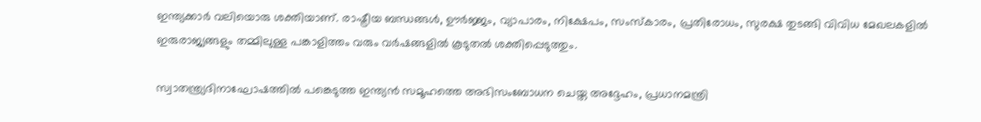ഇന്ത്യക്കാർ വലിയൊരു ശക്തിയാണ്. രാഷ്ട്രീയ ബന്ധങ്ങൾ, ഊർജ്ജം, വ്യാപാരം, നിക്ഷേപം, സംസ്കാരം, പ്രതിരോധം, സുരക്ഷ തുടങ്ങി വിവിധ മേഖലകളിൽ ഇരുരാജ്യങ്ങളും തമ്മിലുള്ള പങ്കാളിത്തം വരും വർഷങ്ങളിൽ കൂടുതൽ ശക്തിപ്പെടുത്തും.

സ്വാതന്ത്ര്യദിനാഘോഷത്തിൽ പങ്കെടുത്ത ഇന്ത്യൻ സമൂഹത്തെ അഭിസംബോധന ചെയ്ത അദ്ദേഹം, പ്രധാനമന്ത്രി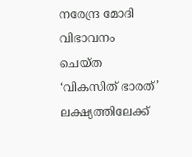നരേന്ദ്ര മോദി വിഭാവനം ചെയ്ത ‘വികസിത് ഭാരത്’ ലക്ഷ്യത്തിലേക്ക്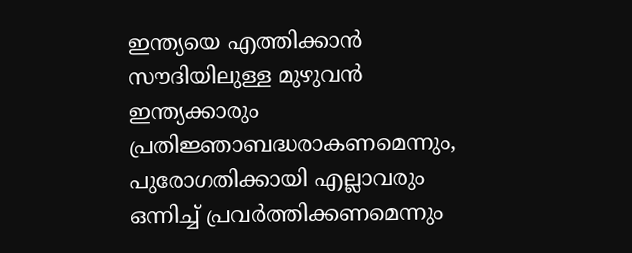ഇന്ത്യയെ എത്തിക്കാൻ സൗദിയിലുള്ള മുഴുവൻ ഇന്ത്യക്കാരും പ്രതിജ്ഞാബദ്ധരാകണമെന്നും, പുരോഗതിക്കായി എല്ലാവരും ഒന്നിച്ച് പ്രവർത്തിക്കണമെന്നും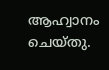ആഹ്വാനം ചെയ്തു.